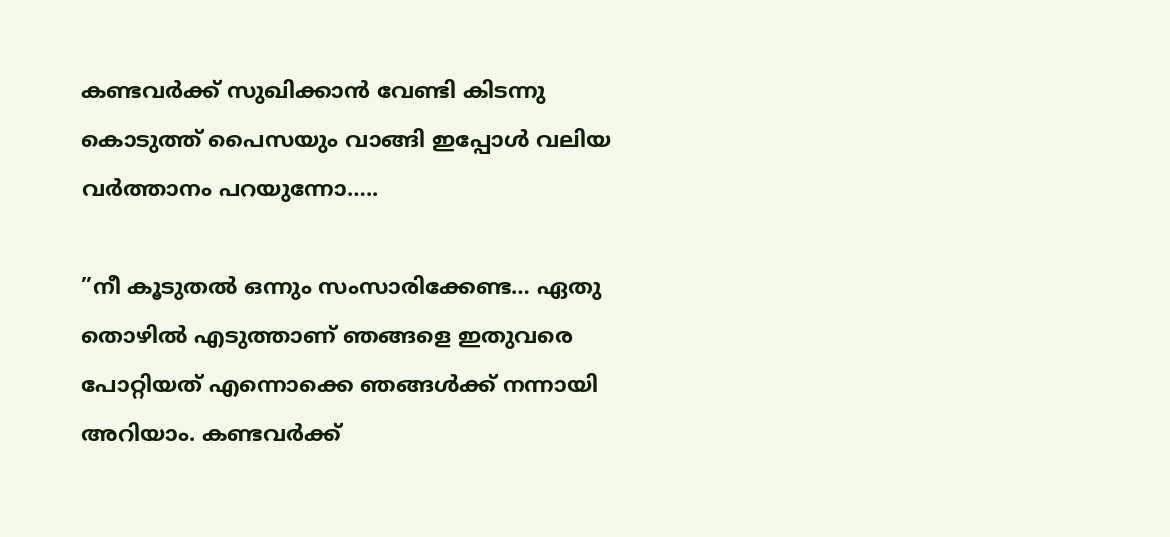കണ്ടവർക്ക് സുഖിക്കാൻ വേണ്ടി കിടന്നു കൊടുത്ത് പൈസയും വാങ്ങി ഇപ്പോൾ വലിയ വർത്താനം പറയുന്നോ…..

”നീ കൂടുതൽ ഒന്നും സംസാരിക്കേണ്ട… ഏതു തൊഴിൽ എടുത്താണ് ഞങ്ങളെ ഇതുവരെ പോറ്റിയത് എന്നൊക്കെ ഞങ്ങൾക്ക് നന്നായി അറിയാം. കണ്ടവർക്ക്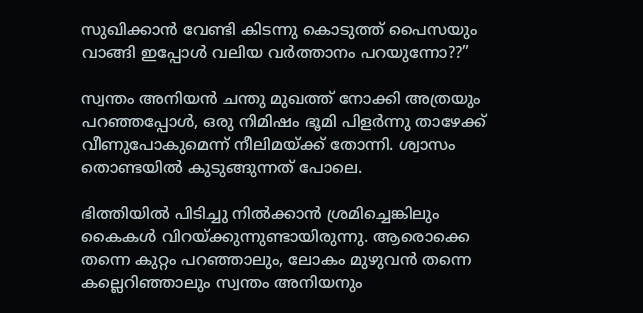സുഖിക്കാൻ വേണ്ടി കിടന്നു കൊടുത്ത് പൈസയും വാങ്ങി ഇപ്പോൾ വലിയ വർത്താനം പറയുന്നോ??”

സ്വന്തം അനിയൻ ചന്തു മുഖത്ത് നോക്കി അത്രയും പറഞ്ഞപ്പോൾ, ഒരു നിമിഷം ഭൂമി പിളർന്നു താഴേക്ക് വീണുപോകുമെന്ന് നീലിമയ്ക്ക് തോന്നി. ശ്വാസം തൊണ്ടയിൽ കുടുങ്ങുന്നത് പോലെ.

ഭിത്തിയിൽ പിടിച്ചു നിൽക്കാൻ ശ്രമിച്ചെങ്കിലും കൈകൾ വിറയ്ക്കുന്നുണ്ടായിരുന്നു. ആരൊക്കെ തന്നെ കുറ്റം പറഞ്ഞാലും, ലോകം മുഴുവൻ തന്നെ കല്ലെറിഞ്ഞാലും സ്വന്തം അനിയനും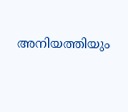അനിയത്തിയും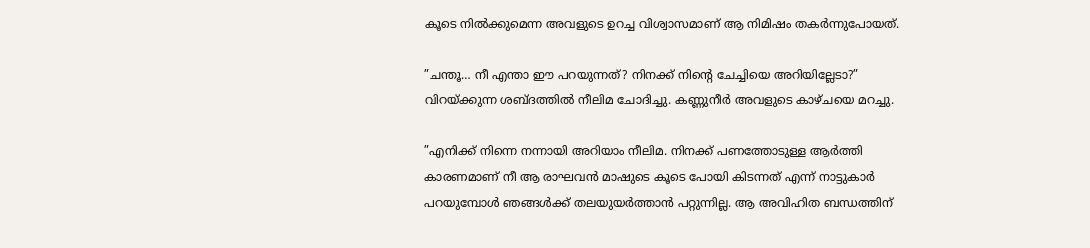കൂടെ നിൽക്കുമെന്ന അവളുടെ ഉറച്ച വിശ്വാസമാണ് ആ നിമിഷം തകർന്നുപോയത്.

”ചന്തൂ… നീ എന്താ ഈ പറയുന്നത്? നിനക്ക് നിന്റെ ചേച്ചിയെ അറിയില്ലേടാ?” വിറയ്ക്കുന്ന ശബ്ദത്തിൽ നീലിമ ചോദിച്ചു. കണ്ണുനീർ അവളുടെ കാഴ്ചയെ മറച്ചു.

”എനിക്ക് നിന്നെ നന്നായി അറിയാം നീലിമ. നിനക്ക് പണത്തോടുള്ള ആർത്തി കാരണമാണ് നീ ആ രാഘവൻ മാഷുടെ കൂടെ പോയി കിടന്നത് എന്ന് നാട്ടുകാർ പറയുമ്പോൾ ഞങ്ങൾക്ക് തലയുയർത്താൻ പറ്റുന്നില്ല. ആ അവിഹിത ബന്ധത്തിന്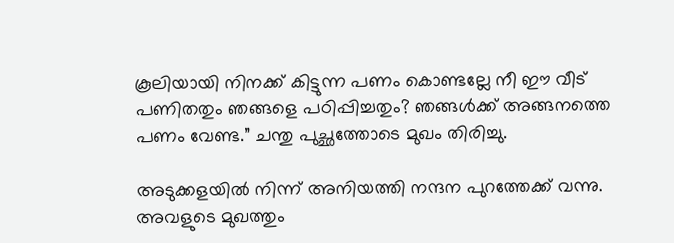കൂലിയായി നിനക്ക് കിട്ടുന്ന പണം കൊണ്ടല്ലേ നീ ഈ വീട് പണിതതും ഞങ്ങളെ പഠിപ്പിച്ചതും? ഞങ്ങൾക്ക് അങ്ങനത്തെ പണം വേണ്ട.” ചന്തു പുച്ഛത്തോടെ മുഖം തിരിച്ചു.

അടുക്കളയിൽ നിന്ന് അനിയത്തി നന്ദന പുറത്തേക്ക് വന്നു. അവളുടെ മുഖത്തും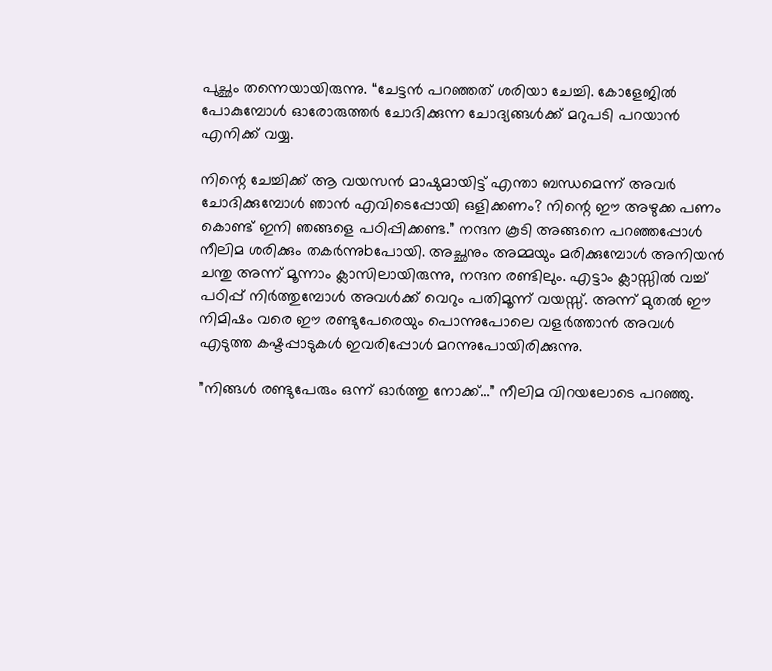പുച്ഛം തന്നെയായിരുന്നു. “ചേട്ടൻ പറഞ്ഞത് ശരിയാ ചേച്ചി. കോളേജിൽ പോകുമ്പോൾ ഓരോരുത്തർ ചോദിക്കുന്ന ചോദ്യങ്ങൾക്ക് മറുപടി പറയാൻ എനിക്ക് വയ്യ.

നിന്റെ ചേച്ചിക്ക് ആ വയസൻ മാഷുമായിട്ട് എന്താ ബന്ധമെന്ന് അവർ ചോദിക്കുമ്പോൾ ഞാൻ എവിടെപ്പോയി ഒളിക്കണം? നിന്റെ ഈ അഴുക്ക പണം കൊണ്ട് ഇനി ഞങ്ങളെ പഠിപ്പിക്കണ്ട.” നന്ദന കൂടി അങ്ങനെ പറഞ്ഞപ്പോൾ
നീലിമ ശരിക്കും തകർന്നുbപോയി. അച്ഛനും അമ്മയും മരിക്കുമ്പോൾ അനിയൻ ചന്തു അന്ന് മൂന്നാം ക്ലാസിലായിരുന്നു, നന്ദന രണ്ടിലും. എട്ടാം ക്ലാസ്സിൽ വച്ച് പഠിപ്പ് നിർത്തുമ്പോൾ അവൾക്ക് വെറും പതിമൂന്ന് വയസ്സ്. അന്ന് മുതൽ ഈ നിമിഷം വരെ ഈ രണ്ടുപേരെയും പൊന്നുപോലെ വളർത്താൻ അവൾ എടുത്ത കഷ്ടപ്പാടുകൾ ഇവരിപ്പോൾ മറന്നുപോയിരിക്കുന്നു.

”നിങ്ങൾ രണ്ടുപേരും ഒന്ന് ഓർത്തു നോക്ക്…” നീലിമ വിറയലോടെ പറഞ്ഞു.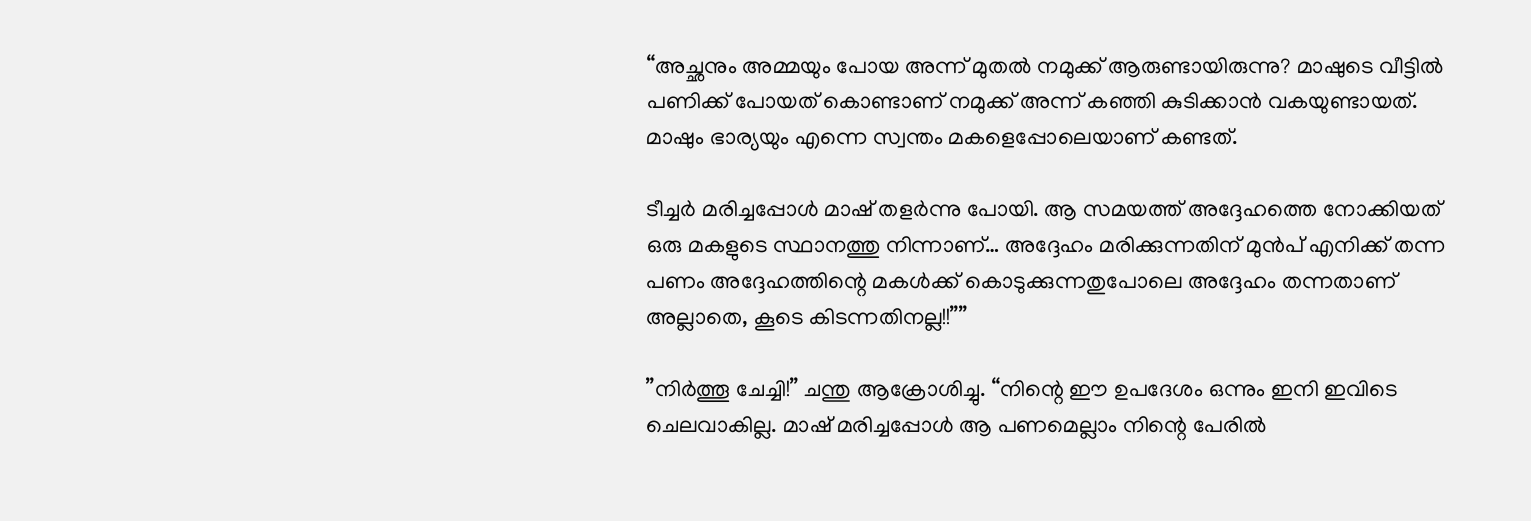“അച്ഛനും അമ്മയും പോയ അന്ന് മുതൽ നമുക്ക് ആരുണ്ടായിരുന്നു? മാഷുടെ വീട്ടിൽ പണിക്ക് പോയത് കൊണ്ടാണ് നമുക്ക് അന്ന് കഞ്ഞി കുടിക്കാൻ വകയുണ്ടായത്. മാഷും ഭാര്യയും എന്നെ സ്വന്തം മകളെപ്പോലെയാണ് കണ്ടത്.

ടീച്ചർ മരിച്ചപ്പോൾ മാഷ് തളർന്നു പോയി. ആ സമയത്ത് അദ്ദേഹത്തെ നോക്കിയത് ഒരു മകളുടെ സ്ഥാനത്തു നിന്നാണ്… അദ്ദേഹം മരിക്കുന്നതിന് മുൻപ് എനിക്ക് തന്ന പണം അദ്ദേഹത്തിന്റെ മകൾക്ക് കൊടുക്കുന്നതുപോലെ അദ്ദേഹം തന്നതാണ് അല്ലാതെ, കൂടെ കിടന്നതിനല്ല!!””

”നിർത്തൂ ചേച്ചി!” ചന്തു ആക്രോശിച്ചു. “നിന്റെ ഈ ഉപദേശം ഒന്നും ഇനി ഇവിടെ ചെലവാകില്ല. മാഷ് മരിച്ചപ്പോൾ ആ പണമെല്ലാം നിന്റെ പേരിൽ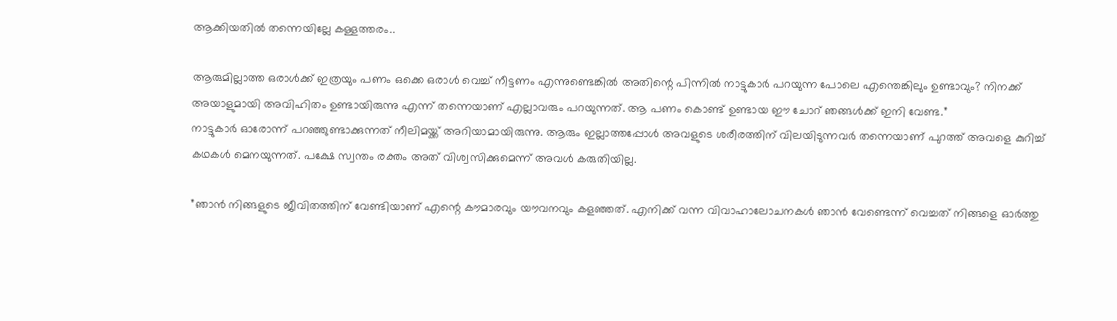ആക്കിയതിൽ തന്നെയില്ലേ കള്ളത്തരം..

ആരുമില്ലാത്ത ഒരാൾക്ക് ഇത്രയും പണം ഒക്കെ ഒരാൾ വെച്ച് നീട്ടണം എന്നുണ്ടെങ്കിൽ അതിന്റെ പിന്നിൽ നാട്ടുകാർ പറയുന്ന പോലെ എന്തെങ്കിലും ഉണ്ടാവും? നിനക്ക് അയാളുമായി അവിഹിതം ഉണ്ടായിരുന്നു എന്ന് തന്നെയാണ് എല്ലാവരും പറയുന്നത്. ആ പണം കൊണ്ട് ഉണ്ടായ ഈ ചോറ് ഞങ്ങൾക്ക് ഇനി വേണ്ട.”
നാട്ടുകാർ ഓരോന്ന് പറഞ്ഞുണ്ടാക്കുന്നത് നീലിമയ്ക്ക് അറിയാമായിരുന്നു. ആരും ഇല്ലാത്തപ്പോൾ അവളുടെ ശരീരത്തിന് വിലയിടുന്നവർ തന്നെയാണ് പുറത്ത് അവളെ കുറിച്ച് കഥകൾ മെനയുന്നത്. പക്ഷേ സ്വന്തം രക്തം അത് വിശ്വസിക്കുമെന്ന് അവൾ കരുതിയില്ല.

”ഞാൻ നിങ്ങളുടെ ജീവിതത്തിന് വേണ്ടിയാണ് എന്റെ കൗമാരവും യൗവനവും കളഞ്ഞത്. എനിക്ക് വന്ന വിവാഹാലോചനകൾ ഞാൻ വേണ്ടെന്ന് വെച്ചത് നിങ്ങളെ ഓർത്തു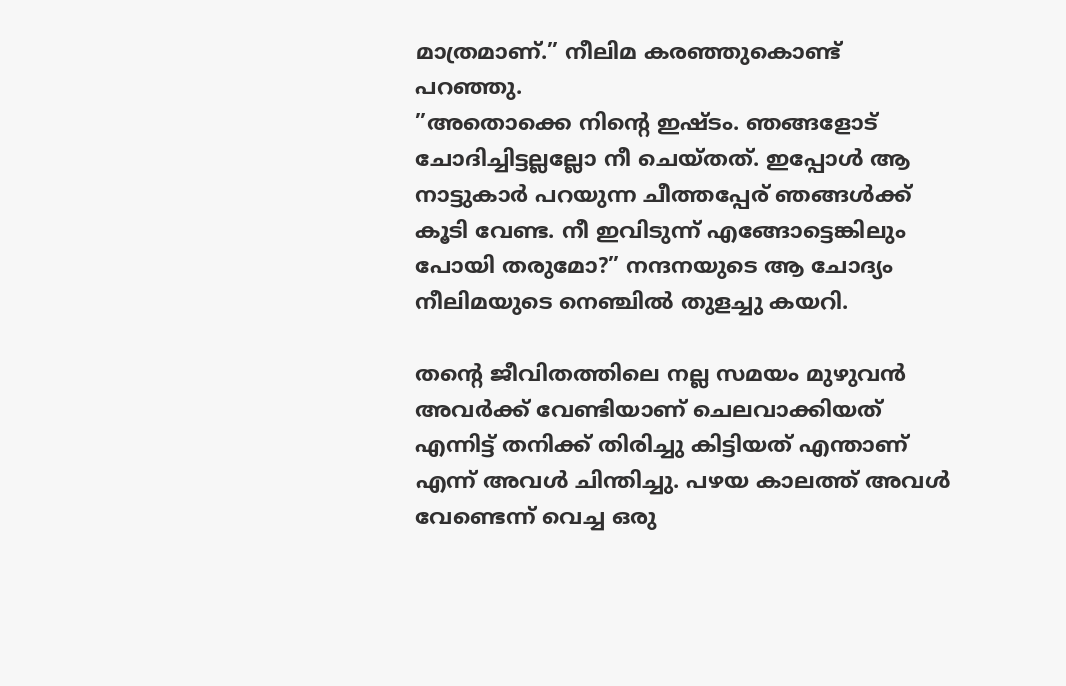മാത്രമാണ്.” നീലിമ കരഞ്ഞുകൊണ്ട് പറഞ്ഞു.
”അതൊക്കെ നിന്റെ ഇഷ്ടം. ഞങ്ങളോട് ചോദിച്ചിട്ടല്ലല്ലോ നീ ചെയ്തത്. ഇപ്പോൾ ആ നാട്ടുകാർ പറയുന്ന ചീത്തപ്പേര് ഞങ്ങൾക്ക് കൂടി വേണ്ട. നീ ഇവിടുന്ന് എങ്ങോട്ടെങ്കിലും പോയി തരുമോ?” നന്ദനയുടെ ആ ചോദ്യം നീലിമയുടെ നെഞ്ചിൽ തുളച്ചു കയറി.

തന്റെ ജീവിതത്തിലെ നല്ല സമയം മുഴുവൻ അവർക്ക് വേണ്ടിയാണ് ചെലവാക്കിയത് എന്നിട്ട് തനിക്ക് തിരിച്ചു കിട്ടിയത് എന്താണ് എന്ന് അവൾ ചിന്തിച്ചു. പഴയ കാലത്ത് അവൾ വേണ്ടെന്ന് വെച്ച ഒരു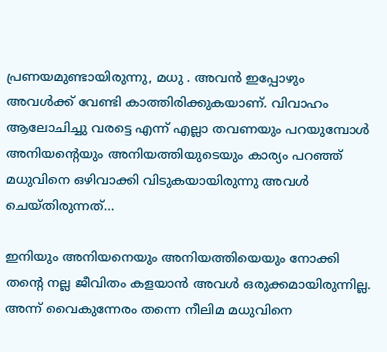പ്രണയമുണ്ടായിരുന്നു, മധു . അവൻ ഇപ്പോഴും അവൾക്ക് വേണ്ടി കാത്തിരിക്കുകയാണ്. വിവാഹം ആലോചിച്ചു വരട്ടെ എന്ന് എല്ലാ തവണയും പറയുമ്പോൾ അനിയന്റെയും അനിയത്തിയുടെയും കാര്യം പറഞ്ഞ് മധുവിനെ ഒഴിവാക്കി വിടുകയായിരുന്നു അവൾ ചെയ്തിരുന്നത്…

ഇനിയും അനിയനെയും അനിയത്തിയെയും നോക്കി തന്റെ നല്ല ജീവിതം കളയാൻ അവൾ ഒരുക്കമായിരുന്നില്ല.
അന്ന് വൈകുന്നേരം തന്നെ നീലിമ മധുവിനെ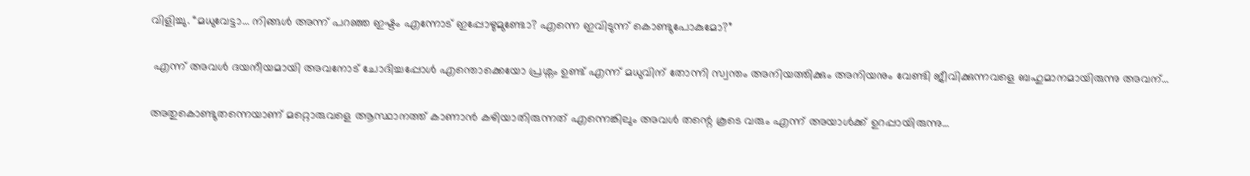വിളിച്ചു. “മധുവേട്ടാ… നിങ്ങൾ അന്ന് പറഞ്ഞ ഇഷ്ടം എന്നോട് ഇപ്പോഴുമുണ്ടോ? എന്നെ ഇവിടുന്ന് കൊണ്ടുപോകുമോ?”

 എന്ന് അവൾ ദയനീയമായി അവനോട് ചോദിച്ചപ്പോൾ എന്തൊക്കെയോ പ്രശ്നം ഉണ്ട് എന്ന് മധുവിന് തോന്നി സ്വന്തം അനിയത്തിക്കും അനിയനും വേണ്ടി ജീവിക്കുന്നവളെ ബഹുമാനമായിരുന്നു അവന്…

അതുകൊണ്ടുതന്നെയാണ് മറ്റൊരുവളെ ആസ്ഥാനത്ത് കാണാൻ കഴിയാതിരുന്നത് എന്നെങ്കിലും അവൾ തന്റെ കൂടെ വരും എന്ന് അയാൾക്ക് ഉറപ്പായിരുന്നു…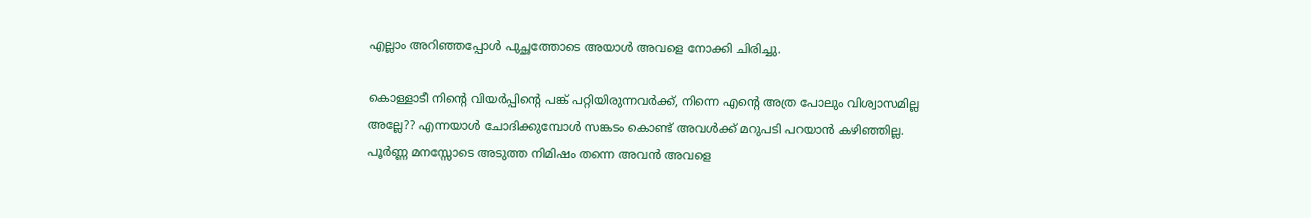എല്ലാം അറിഞ്ഞപ്പോൾ പുച്ഛത്തോടെ അയാൾ അവളെ നോക്കി ചിരിച്ചു.

കൊള്ളാടീ നിന്റെ വിയർപ്പിന്റെ പങ്ക് പറ്റിയിരുന്നവർക്ക്, നിന്നെ എന്റെ അത്ര പോലും വിശ്വാസമില്ല അല്ലേ?? എന്നയാൾ ചോദിക്കുമ്പോൾ സങ്കടം കൊണ്ട് അവൾക്ക് മറുപടി പറയാൻ കഴിഞ്ഞില്ല. പൂർണ്ണ മനസ്സോടെ അടുത്ത നിമിഷം തന്നെ അവൻ അവളെ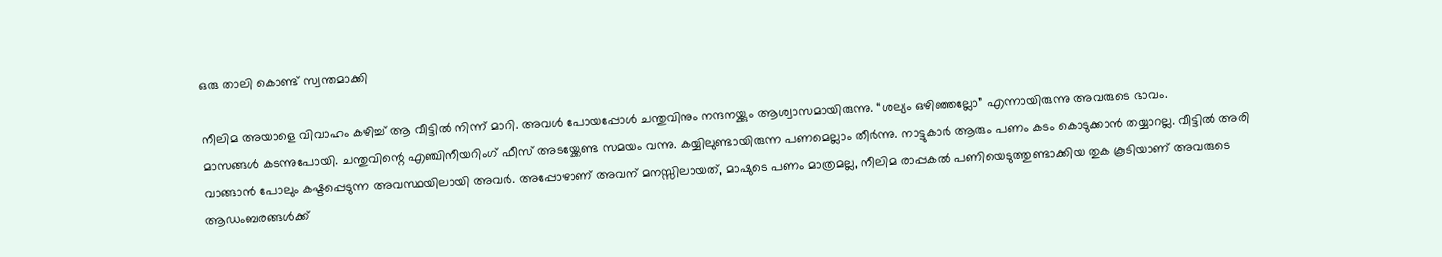ഒരു താലി കൊണ്ട് സ്വന്തമാക്കി

നീലിമ അയാളെ വിവാഹം കഴിച്ച് ആ വീട്ടിൽ നിന്ന് മാറി. അവൾ പോയപ്പോൾ ചന്തുവിനും നന്ദനയ്ക്കും ആശ്വാസമായിരുന്നു. “ശല്യം ഒഴിഞ്ഞല്ലോ” എന്നായിരുന്നു അവരുടെ ഭാവം.
മാസങ്ങൾ കടന്നുപോയി. ചന്തുവിന്റെ എഞ്ചിനീയറിംഗ് ഫീസ് അടയ്ക്കേണ്ട സമയം വന്നു. കയ്യിലുണ്ടായിരുന്ന പണമെല്ലാം തീർന്നു. നാട്ടുകാർ ആരും പണം കടം കൊടുക്കാൻ തയ്യാറല്ല. വീട്ടിൽ അരി വാങ്ങാൻ പോലും കഷ്ടപ്പെടുന്ന അവസ്ഥയിലായി അവർ. അപ്പോഴാണ് അവന് മനസ്സിലായത്, മാഷുടെ പണം മാത്രമല്ല, നീലിമ രാപ്പകൽ പണിയെടുത്തുണ്ടാക്കിയ തുക കൂടിയാണ് അവരുടെ ആഡംബരങ്ങൾക്ക്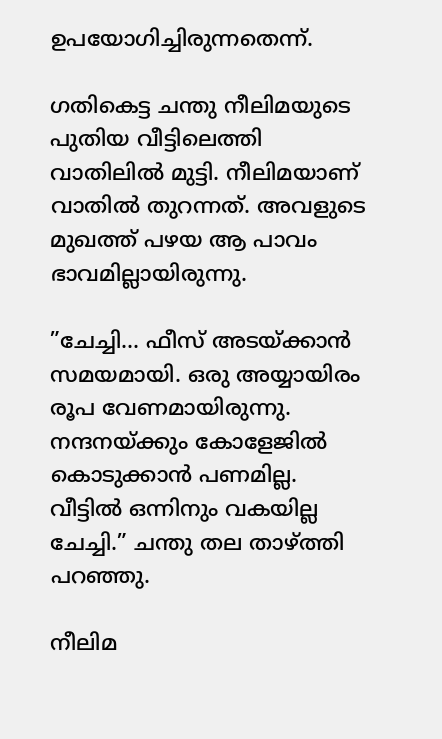ഉപയോഗിച്ചിരുന്നതെന്ന്.

ഗതികെട്ട ചന്തു നീലിമയുടെ പുതിയ വീട്ടിലെത്തി വാതിലിൽ മുട്ടി. നീലിമയാണ് വാതിൽ തുറന്നത്. അവളുടെ മുഖത്ത് പഴയ ആ പാവം ഭാവമില്ലായിരുന്നു.

”ചേച്ചി… ഫീസ് അടയ്ക്കാൻ സമയമായി. ഒരു അയ്യായിരം രൂപ വേണമായിരുന്നു. നന്ദനയ്ക്കും കോളേജിൽ കൊടുക്കാൻ പണമില്ല. വീട്ടിൽ ഒന്നിനും വകയില്ല ചേച്ചി.” ചന്തു തല താഴ്ത്തി പറഞ്ഞു.

നീലിമ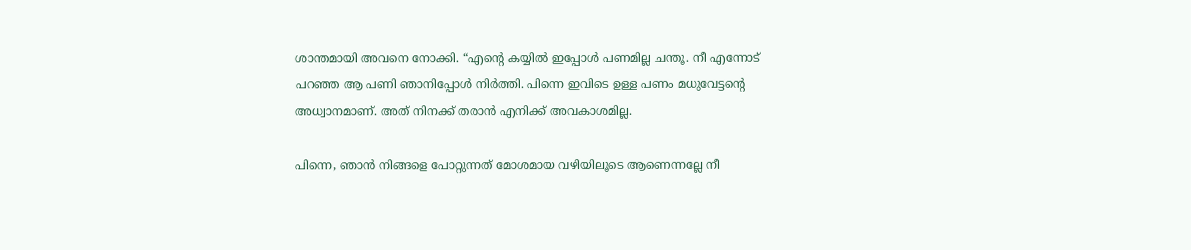ശാന്തമായി അവനെ നോക്കി. “എന്റെ കയ്യിൽ ഇപ്പോൾ പണമില്ല ചന്തൂ. നീ എന്നോട് പറഞ്ഞ ആ പണി ഞാനിപ്പോൾ നിർത്തി. പിന്നെ ഇവിടെ ഉള്ള പണം മധുവേട്ടന്റെ അധ്വാനമാണ്. അത് നിനക്ക് തരാൻ എനിക്ക് അവകാശമില്ല.

പിന്നെ, ഞാൻ നിങ്ങളെ പോറ്റുന്നത് മോശമായ വഴിയിലൂടെ ആണെന്നല്ലേ നീ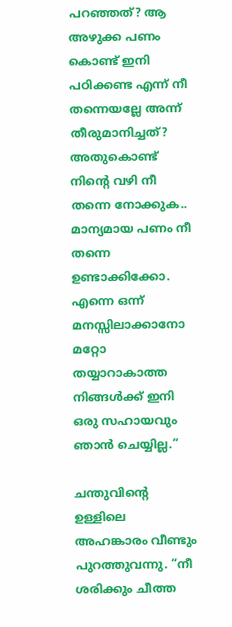പറഞ്ഞത്? ആ അഴുക്ക പണം കൊണ്ട് ഇനി പഠിക്കണ്ട എന്ന് നീ തന്നെയല്ലേ അന്ന് തീരുമാനിച്ചത്? അതുകൊണ്ട് നിന്റെ വഴി നീ തന്നെ നോക്കുക.. മാന്യമായ പണം നീ തന്നെ ഉണ്ടാക്കിക്കോ. എന്നെ ഒന്ന് മനസ്സിലാക്കാനോ മറ്റോ തയ്യാറാകാത്ത നിങ്ങൾക്ക് ഇനി ഒരു സഹായവും ഞാൻ ചെയ്യില്ല.”

ചന്തുവിന്റെ ഉള്ളിലെ അഹങ്കാരം വീണ്ടും പുറത്തുവന്നു. “നീ ശരിക്കും ചീത്ത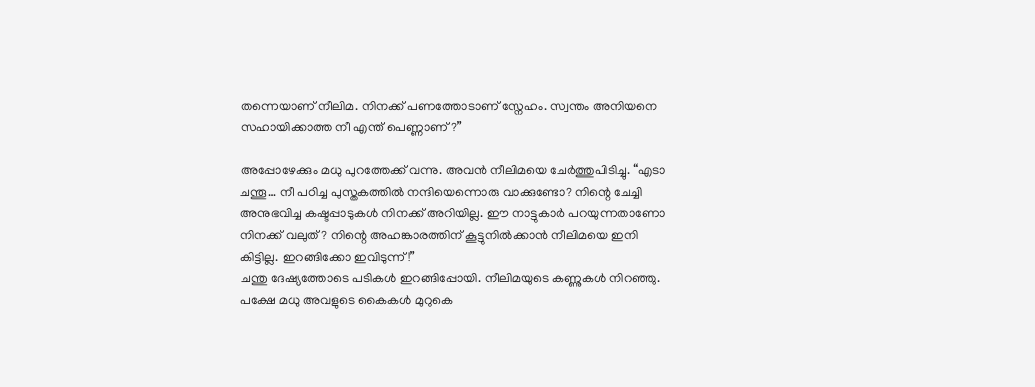തന്നെയാണ് നീലിമ. നിനക്ക് പണത്തോടാണ് സ്നേഹം. സ്വന്തം അനിയനെ സഹായിക്കാത്ത നീ എന്ത് പെണ്ണാണ്?”

അപ്പോഴേക്കും മധു പുറത്തേക്ക് വന്നു. അവൻ നീലിമയെ ചേർത്തുപിടിച്ചു. “എടാ ചന്തൂ… നീ പഠിച്ച പുസ്തകത്തിൽ നന്ദിയെന്നൊരു വാക്കുണ്ടോ? നിന്റെ ചേച്ചി അനുഭവിച്ച കഷ്ടപ്പാടുകൾ നിനക്ക് അറിയില്ല. ഈ നാട്ടുകാർ പറയുന്നതാണോ നിനക്ക് വലുത്? നിന്റെ അഹങ്കാരത്തിന് കൂട്ടുനിൽക്കാൻ നീലിമയെ ഇനി കിട്ടില്ല. ഇറങ്ങിക്കോ ഇവിടുന്ന്!”
ചന്തു ദേഷ്യത്തോടെ പടികൾ ഇറങ്ങിപ്പോയി. നീലിമയുടെ കണ്ണുകൾ നിറഞ്ഞു. പക്ഷേ മധു അവളുടെ കൈകൾ മുറുകെ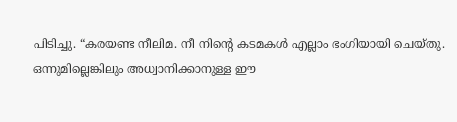പിടിച്ചു. “കരയണ്ട നീലിമ. നീ നിന്റെ കടമകൾ എല്ലാം ഭംഗിയായി ചെയ്തു. ഒന്നുമില്ലെങ്കിലും അധ്വാനിക്കാനുള്ള ഈ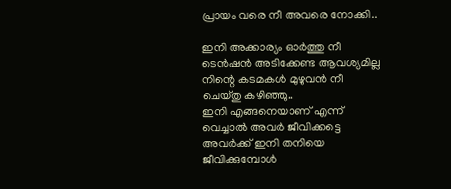പ്രായം വരെ നീ അവരെ നോക്കി..

ഇനി അക്കാര്യം ഓർത്തു നീ ടെൻഷൻ അടിക്കേണ്ട ആവശ്യമില്ല നിന്റെ കടമകൾ മുഴുവൻ നീ ചെയ്തു കഴിഞ്ഞു..
ഇനി എങ്ങനെയാണ് എന്ന് വെച്ചാൽ അവർ ജീവിക്കട്ടെ അവർക്ക് ഇനി തനിയെ ജീവിക്കുമ്പോൾ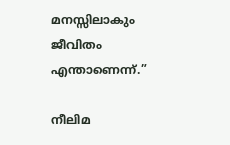മനസ്സിലാകും ജീവിതം എന്താണെന്ന്.”

നീലിമ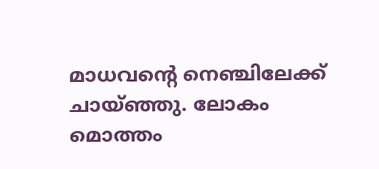മാധവന്റെ നെഞ്ചിലേക്ക് ചായ്ഞ്ഞു. ലോകം മൊത്തം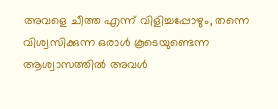അവളെ ചീത്ത എന്ന് വിളിച്ചപ്പോഴും, തന്നെ വിശ്വസിക്കുന്ന ഒരാൾ കൂടെയുണ്ടെന്ന ആശ്വാസത്തിൽ അവൾ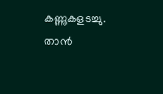കണ്ണുകളടച്ചു. താൻ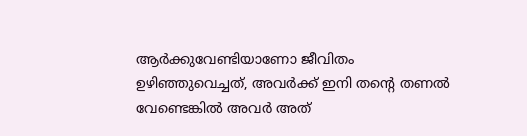ആർക്കുവേണ്ടിയാണോ ജീവിതം ഉഴിഞ്ഞുവെച്ചത്, അവർക്ക് ഇനി തന്റെ തണൽ വേണ്ടെങ്കിൽ അവർ അത്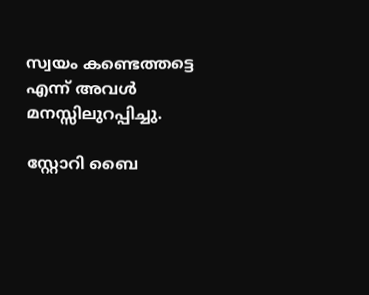സ്വയം കണ്ടെത്തട്ടെ എന്ന് അവൾ മനസ്സിലുറപ്പിച്ചു.

സ്റ്റോറി ബൈ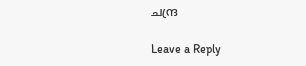ചന്ദ്ര

Leave a Reply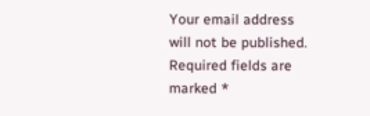Your email address will not be published. Required fields are marked *